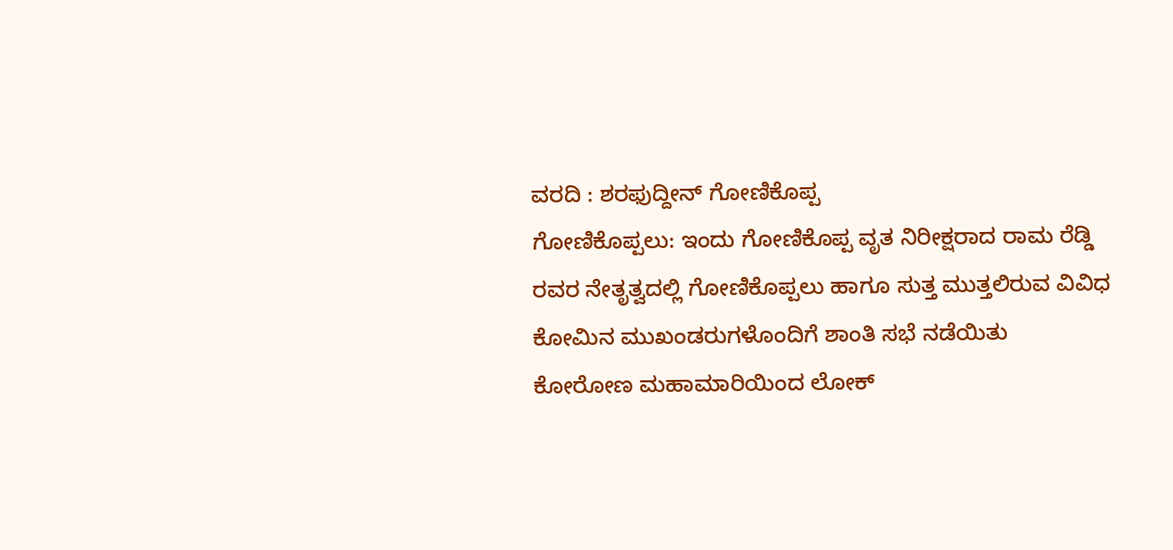ವರದಿ : ಶರಫುದ್ದೀನ್ ಗೋಣಿಕೊಪ್ಪ
ಗೋಣಿಕೊಪ್ಪಲು: ಇಂದು ಗೋಣಿಕೊಪ್ಪ ವೃತ ನಿರೀಕ್ಷರಾದ ರಾಮ ರೆಡ್ಡಿ ರವರ ನೇತೃತ್ವದಲ್ಲಿ ಗೋಣಿಕೊಪ್ಪಲು ಹಾಗೂ ಸುತ್ತ ಮುತ್ತಲಿರುವ ವಿವಿಧ ಕೋಮಿನ ಮುಖಂಡರುಗಳೊಂದಿಗೆ ಶಾಂತಿ ಸಭೆ ನಡೆಯಿತು
ಕೋರೋಣ ಮಹಾಮಾರಿಯಿಂದ ಲೋಕ್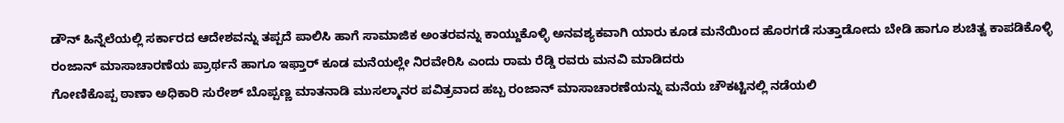ಡೌನ್ ಹಿನ್ನೆಲೆಯಲ್ಲಿ ಸರ್ಕಾರದ ಆದೇಶವನ್ನು ತಪ್ಪದೆ ಪಾಲಿಸಿ ಹಾಗೆ ಸಾಮಾಜಿಕ ಅಂತರವನ್ನು ಕಾಯ್ದುಕೊಳ್ಳಿ ಅನವಶ್ಯಕವಾಗಿ ಯಾರು ಕೂಡ ಮನೆಯಿಂದ ಹೊರಗಡೆ ಸುತ್ತಾಡೋದು ಬೇಡಿ ಹಾಗೂ ಶುಚಿತ್ವ ಕಾಪಡಿಕೊಳ್ಳಿ ರಂಜಾನ್ ಮಾಸಾಚಾರಣೆಯ ಪ್ರಾರ್ಥನೆ ಹಾಗೂ ಇಫ್ತಾರ್ ಕೂಡ ಮನೆಯಲ್ಲೇ ನಿರವೇರಿಸಿ ಎಂದು ರಾಮ ರೆಡ್ಡಿ ರವರು ಮನವಿ ಮಾಡಿದರು
ಗೋಣಿಕೊಪ್ಪ ಠಾಣಾ ಅಧಿಕಾರಿ ಸುರೇಶ್ ಬೊಪ್ಪಣ್ಣ ಮಾತನಾಡಿ ಮುಸಲ್ಮಾನರ ಪವಿತ್ರವಾದ ಹಬ್ಬ ರಂಜಾನ್ ಮಾಸಾಚಾರಣೆಯನ್ನು ಮನೆಯ ಚೌಕಟ್ಟಿನಲ್ಲಿ ನಡೆಯಲಿ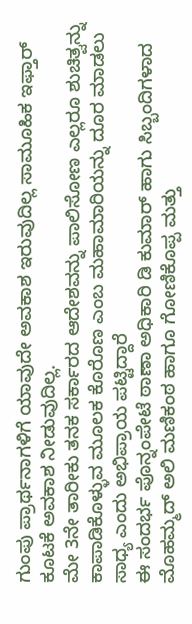ಗುಂಪು ಪ್ರಾರ್ಥನಾಗಳಿಗೆ ಯಾವುದೇ ಅವಕಾಶ ಇರುವುದಿಲ್ಲ ಸಾಮೂಹಿಕ ಇಫ್ತಾರ್ ಕೂಟಕೆ ಅವಕಾಶ ನೀಡುವುದಿಲ್ಲ.
ಮೇ 3ನೇ ತಾರೀಕು ತನಕ ಸರ್ಕಾರದ ಆದೇಶವನ್ನು ಪಾಲಿಸೋಣ ಎಲ್ಲರೂ ಶುಚಿತ್ವನ್ನು ಕಾಪಾಡಿಕೊಳ್ಳುವ ಮೂಲಕ ಕೊರೊಣ ಎಂಬ ಮಹಾಮಾರಿಯನ್ನು ದೂರ ಮಾಡಲು ಸಾಧ್ಯ ಎಂದು ಅಭಿಪ್ರಾಯ ಪಟ್ಟಿದ್ದಾರೆ
ಈ ಸಂದರ್ಭ ಪೊನ್ನಂಪೇಟೆ ಠಾಣಾ ಅಧಿಕಾರಿ ಡಿ ಕುಮಾರ್ ಹಾಗು ಸಿಬ್ಬಂದಿಗಳಾದ ಮೊಹಮ್ಮದ್ ಅಲಿ ಮಣಿಕಂಠ ಹಾಗೂ ಗೋಣಿಕೊಪ್ಪ ಮತ್ತು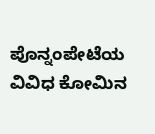ಪೊನ್ನಂಪೇಟೆಯ ವಿವಿಧ ಕೋಮಿನ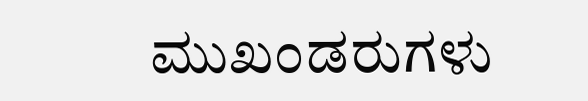ಮುಖಂಡರುಗಳು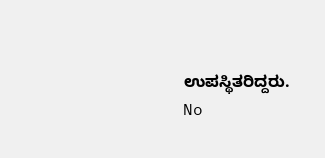ಉಪಸ್ಥಿತರಿದ್ದರು.
No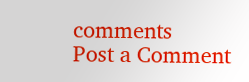comments
Post a Comment